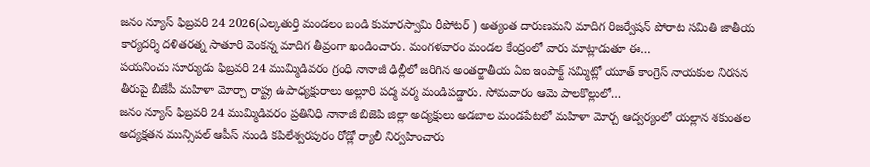జనం న్యూస్ ఫిబ్రవరి 24 2026(ఎల్కతుర్తి మండలం బండి కుమారస్వామి రీపోటర్ ) అత్యంత దారుణమని మాదిగ రిజర్వేషన్ పోరాట సమితి జాతీయ కార్యదర్శి దళితరత్న సాతూరి వెంకన్న మాదిగ తీవ్రంగా ఖండించారు. మంగళవారం మండల కేంద్రంలో వారు మాట్లాడుతూ ఈ…
పయనించు సూర్యుడు ఫిబ్రవరి 24 ముమ్మిడివరం గ్రంధి నానాజీ ఢిల్లీలో జరిగిన అంతర్జాతీయ ఏఐ ఇంపాక్ట్ సమ్మిట్లో యూత్ కాంగ్రెస్ నాయకుల నిరసన తీరుపై బీజేపీ మహిళా మోర్చా రాష్ట్ర ఉపాధ్యక్షురాలు అల్లూరి పద్మ వర్మ మండిపడ్డారు. సోమవారం ఆమె పాలకొల్లులో…
జనం న్యూస్ ఫిబ్రవరి 24 ముమ్మిడివరం ప్రతినిధి నానాజీ బిజెపి జిల్లా అద్యక్షులు అడబాల మండపేటలో మహిళా మోర్చ ఆద్వర్యంలో యల్లాన శకుంతల అద్యక్షతన మున్సిపల్ ఆపీస్ నుండి కపిలేశ్వరపురం రోడ్లో ర్యాలీ నిర్వహించారు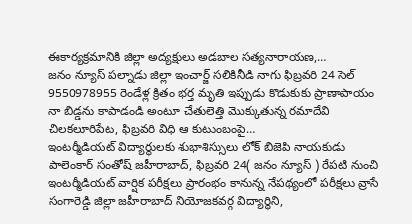ఈకార్యక్రమానికి జిల్లా అద్యక్షులు అడబాల సత్యనారాయణ,…
జనం న్యూస్ పల్నాడు జిల్లా ఇంచార్జ్ సలికినీడి నాగు ఫిబ్రవరి 24 సెల్ 9550978955 రెండేళ్ల క్రితం భర్త మృతి ఇప్పుడు కొడుకుకు ప్రాణాపాయం నా బిడ్డను కాపాడండి అంటూ చేతులెత్తి మొక్కుతున్న రమాదేవి చిలకలూరిపేట, ఫిబ్రవరి విధి ఆ కుటుంబంపై…
ఇంటర్మీడియట్ విద్యార్థులకు శుభాశిస్సులు లోక్ బిజెపి నాయకుడు పాలెంకార్ సంతోష్ జహీరాబాద్, ఫిబ్రవరి 24( జనం న్యూస్ ) రేపటి నుంచి ఇంటర్మీడియట్ వార్షిక పరీక్షలు ప్రారంభం కానున్న నేపథ్యంలో పరీక్షలు వ్రాసే సంగారెడ్డి జిల్లా జహీరాబాద్ నియోజకవర్గ విద్యార్థిని,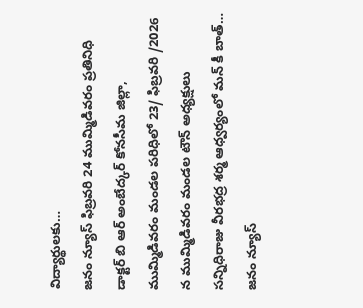విద్యార్థులకు…
జనం న్యూస్ ఫిబ్రవరి 24 ముమ్మిడివరం ప్రతినిధి డాక్టర్ బి ఆర్ అంబేద్కర్ కోనసీమ జిల్లా, ముమ్మిడివరం మండల పరిధిలో 23/ ఫిబ్రవరి /2026 న ముమ్మిడివరం మండల టౌన్ అధ్యక్షులు సన్నిధిరాజు వీరభద్ర శర్మ ఆధ్వర్యంలో మన్ కీ బాత్…
జనం న్యూస్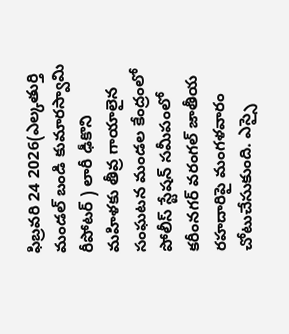ఫిబ్రవరి 24 2026(ఎల్కతుర్తి మండల్ బండి కుమారస్వామి రీపోటర్ ) లారీ ఢీకొని మహిళకు తీవ్ర గాయాలైన సంఘటన మండల కేంద్రంలో పోలీస్ స్టేషన్ సమీపంలో కరీంనగర్ వరంగల్ జాతీయ రహదారిపై మంగళవారం చోటుచేసుకుంది. ఎస్సై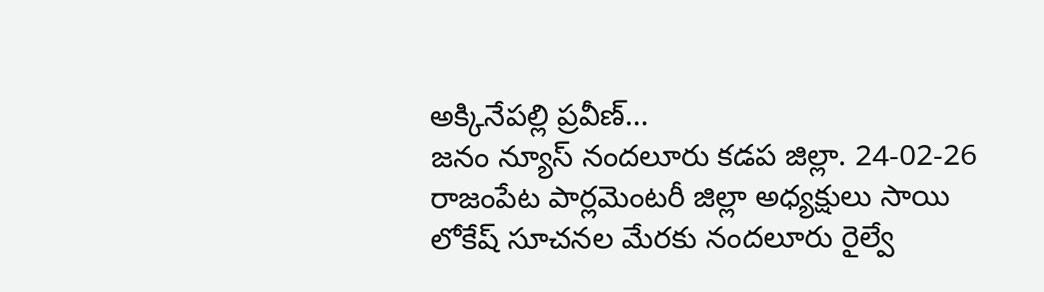అక్కినేపల్లి ప్రవీణ్…
జనం న్యూస్ నందలూరు కడప జిల్లా. 24-02-26 రాజంపేట పార్లమెంటరీ జిల్లా అధ్యక్షులు సాయి లోకేష్ సూచనల మేరకు నందలూరు రైల్వే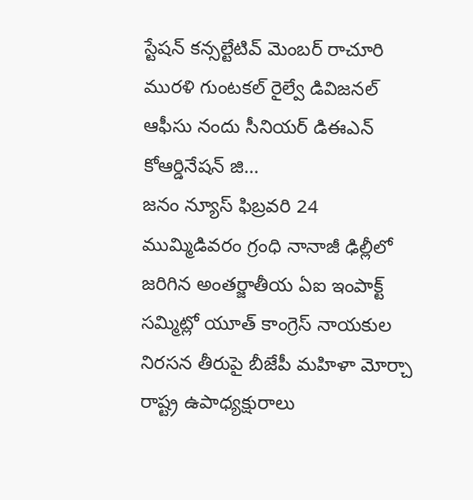స్టేషన్ కన్సల్టేటివ్ మెంబర్ రాచూరి మురళి గుంటకల్ రైల్వే డివిజనల్ ఆఫీసు నందు సీనియర్ డిఈఎన్ కోఆర్డినేషన్ జి…
జనం న్యూస్ ఫిబ్రవరి 24 ముమ్మిడివరం గ్రంధి నానాజీ ఢిల్లీలో జరిగిన అంతర్జాతీయ ఏఐ ఇంపాక్ట్ సమ్మిట్లో యూత్ కాంగ్రెస్ నాయకుల నిరసన తీరుపై బీజేపీ మహిళా మోర్చా రాష్ట్ర ఉపాధ్యక్షురాలు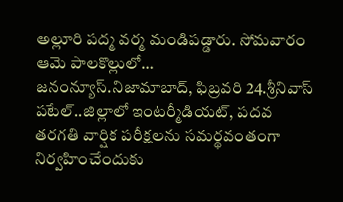అల్లూరి పద్మ వర్మ మండిపడ్డారు. సోమవారం ఆమె పాలకొల్లులో…
జనంన్యూస్.నిజామాబాద్, ఫిబ్రవరి 24.శ్రీనివాస్ పటేల్..జిల్లాలో ఇంటర్మీడియట్, పదవ తరగతి వార్షిక పరీక్షలను సమర్థవంతంగా నిర్వహించేందుకు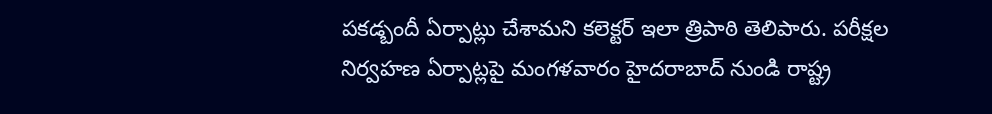పకడ్బందీ ఏర్పాట్లు చేశామని కలెక్టర్ ఇలా త్రిపాఠి తెలిపారు. పరీక్షల నిర్వహణ ఏర్పాట్లపై మంగళవారం హైదరాబాద్ నుండి రాష్ట్ర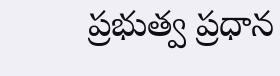ప్రభుత్వ ప్రధాన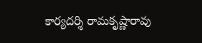కార్యదర్శి రామకృష్ణారావు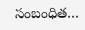సంబంధిత…